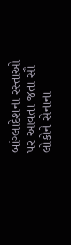બાંગ્લાદેશના રસ્તાઓ પર આવતા જતા સૌ લોકોને સેનાના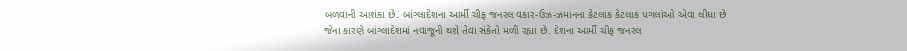બળવાની આશંકા છે. બાંગ્લાદેશના આર્મી ચીફ જનરલ વકાર-ઉઝ-ઝમાનના કેટલાક કેટલાક પગલાંઓ એવા લીધા છે જેના કારણે બાંગ્લાદેશમાં નવાજૂની થશે તેવા સંકેતો મળી રહ્યા છે. દેશના આર્મી ચીફ જનરલ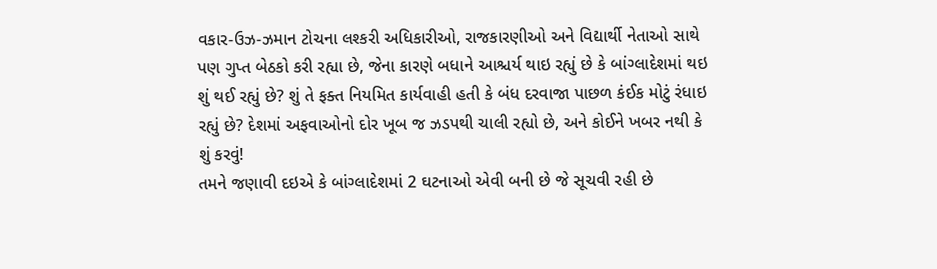વકાર-ઉઝ-ઝમાન ટોચના લશ્કરી અધિકારીઓ, રાજકારણીઓ અને વિદ્યાર્થી નેતાઓ સાથે પણ ગુપ્ત બેઠકો કરી રહ્યા છે, જેના કારણે બધાને આશ્ચર્ય થાઇ રહ્યું છે કે બાંગ્લાદેશમાં થઇ શું થઈ રહ્યું છે? શું તે ફક્ત નિયમિત કાર્યવાહી હતી કે બંધ દરવાજા પાછળ કંઈક મોટું રંધાઇ રહ્યું છે? દેશમાં અફવાઓનો દોર ખૂબ જ ઝડપથી ચાલી રહ્યો છે, અને કોઈને ખબર નથી કે શું કરવું!
તમને જણાવી દઇએ કે બાંગ્લાદેશમાં 2 ઘટનાઓ એવી બની છે જે સૂચવી રહી છે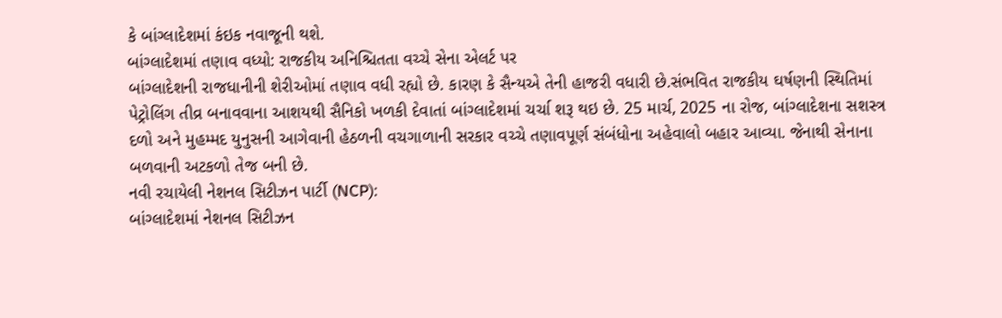કે બાંગ્લાદેશમાં કંઇક નવાજૂની થશે.
બાંગ્લાદેશમાં તણાવ વધ્યો: રાજકીય અનિશ્ચિતતા વચ્ચે સેના એલર્ટ પર
બાંગ્લાદેશની રાજધાનીની શેરીઓમાં તણાવ વધી રહ્યો છે. કારણ કે સૈન્યએ તેની હાજરી વધારી છે.સંભવિત રાજકીય ઘર્ષણની સ્થિતિમાં પેટ્રોલિંગ તીવ્ર બનાવવાના આશયથી સૈનિકો ખળકી દેવાતાં બાંગ્લાદેશમાં ચર્ચા શરૂ થઇ છે. 25 માર્ચ, 2025 ના રોજ, બાંગ્લાદેશના સશસ્ત્ર દળો અને મુહમ્મદ યુનુસની આગેવાની હેઠળની વચગાળાની સરકાર વચ્ચે તણાવપૂર્ણ સંબંધોના અહેવાલો બહાર આવ્યા. જેનાથી સેનાના બળવાની અટકળો તેજ બની છે.
નવી રચાયેલી નેશનલ સિટીઝન પાર્ટી (NCP):
બાંગ્લાદેશમાં નેશનલ સિટીઝન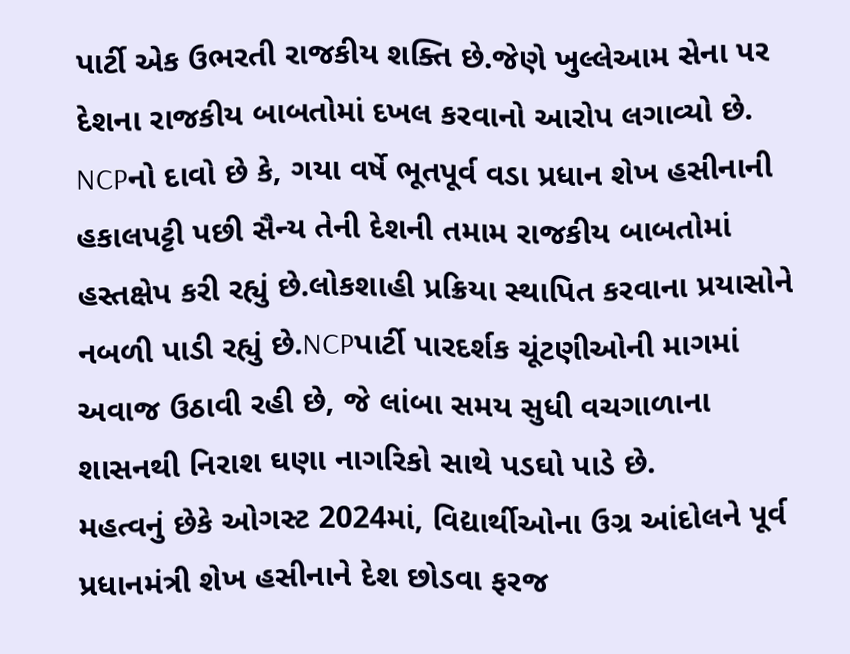પાર્ટી એક ઉભરતી રાજકીય શક્તિ છે.જેણે ખુલ્લેઆમ સેના પર દેશના રાજકીય બાબતોમાં દખલ કરવાનો આરોપ લગાવ્યો છે. NCPનો દાવો છે કે, ગયા વર્ષે ભૂતપૂર્વ વડા પ્રધાન શેખ હસીનાની હકાલપટ્ટી પછી સૈન્ય તેની દેશની તમામ રાજકીય બાબતોમાં હસ્તક્ષેપ કરી રહ્યું છે.લોકશાહી પ્રક્રિયા સ્થાપિત કરવાના પ્રયાસોને નબળી પાડી રહ્યું છે.NCPપાર્ટી પારદર્શક ચૂંટણીઓની માગમાં અવાજ ઉઠાવી રહી છે, જે લાંબા સમય સુધી વચગાળાના શાસનથી નિરાશ ઘણા નાગરિકો સાથે પડઘો પાડે છે.
મહત્વનું છેકે ઓગસ્ટ 2024માં, વિદ્યાર્થીઓના ઉગ્ર આંદોલને પૂર્વ પ્રધાનમંત્રી શેખ હસીનાને દેશ છોડવા ફરજ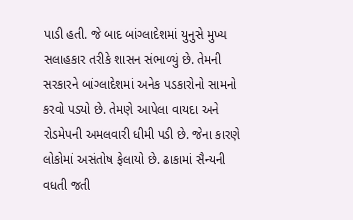પાડી હતી. જે બાદ બાંગ્લાદેશમાં યુનુસે મુખ્ય સલાહકાર તરીકે શાસન સંભાળ્યું છે. તેમની સરકારને બાંગ્લાદેશમાં અનેક પડકારોનો સામનો કરવો પડ્યો છે. તેમણે આપેલા વાયદા અને રોડમેપની અમલવારી ધીમી પડી છે. જેના કારણે લોકોમાં અસંતોષ ફેલાયો છે. ઢાકામાં સૈન્યની વધતી જતી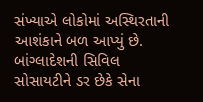સંખ્યાએ લોકોમાં અસ્થિરતાની આશંકાને બળ આપ્યું છે. બાંગ્લાદેશની સિવિલ સોસાયટીને ડર છેકે સેના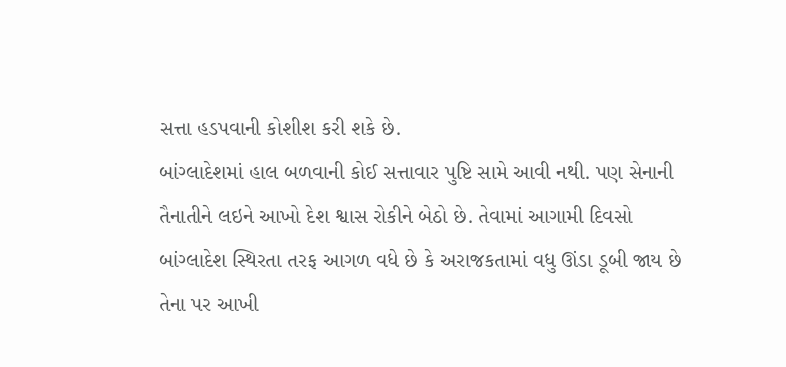સત્તા હડપવાની કોશીશ કરી શકે છે.
બાંગ્લાદેશમાં હાલ બળવાની કોઈ સત્તાવાર પુષ્ટિ સામે આવી નથી. પણ સેનાની તૈનાતીને લઇને આખો દેશ શ્વાસ રોકીને બેઠો છે. તેવામાં આગામી દિવસો બાંગ્લાદેશ સ્થિરતા તરફ આગળ વધે છે કે અરાજકતામાં વધુ ઊંડા ડૂબી જાય છે તેના પર આખી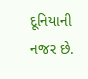દૂનિયાની નજર છે.